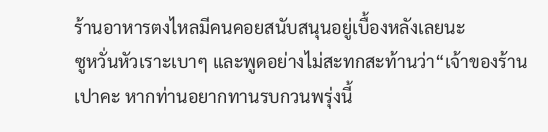ร้านอาหารตงไหลมีคนคอยสนับสนุนอยู่เบื้องหลังเลยนะ
ซูหวั่นหัวเราะเบาๆ และพูดอย่างไม่สะทกสะท้านว่า“เจ้าของร้านเปาคะ หากท่านอยากทานรบกวนพรุ่งนี้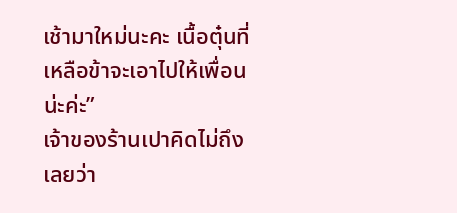เช้ามาใหม่นะคะ เนื้อตุ๋นที่เหลือข้าจะเอาไปให้เพื่อนน่ะค่ะ”
เจ้าของร้านเปาคิดไม่ถึงเลยว่า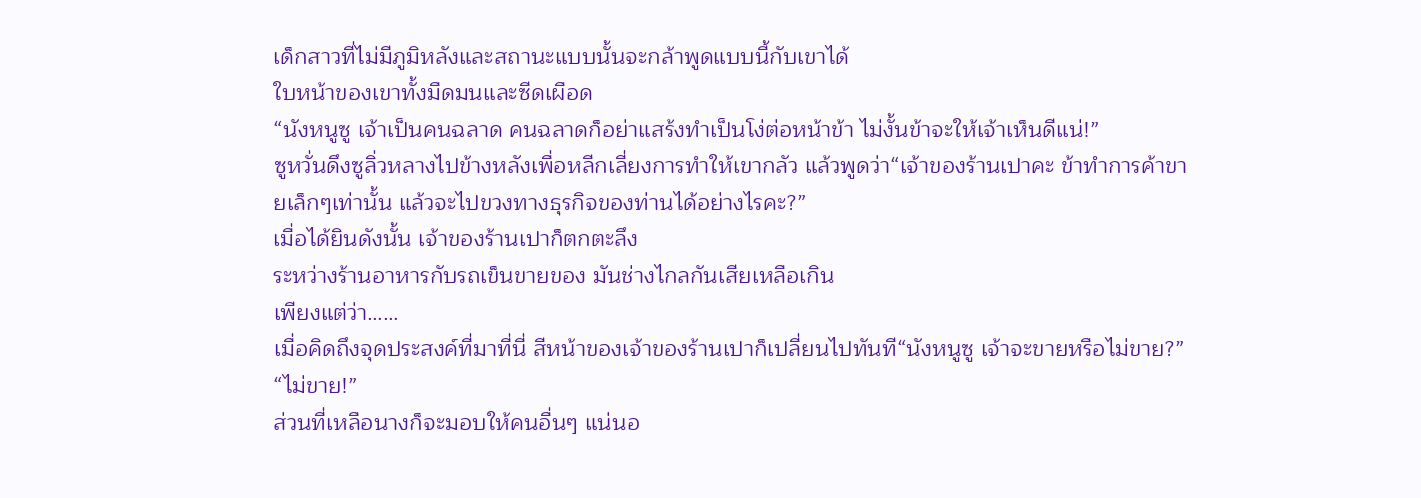เด็กสาวที่ไม่มีภูมิหลังและสถานะแบบนั้นจะกล้าพูดแบบนี้กับเขาได้
ใบหน้าของเขาทั้งมืดมนและซีดเผือด
“นังหนูซู เจ้าเป็นคนฉลาด คนฉลาดก็อย่าแสร้งทำเป็นโง่ต่อหน้าข้า ไม่งั้นข้าจะให้เจ้าเห็นดีแน่!”
ซูหวั่นดึงซูลิ่วหลางไปข้างหลังเพื่อหลีกเลี่ยงการทำให้เขากลัว แล้วพูดว่า“เจ้าของร้านเปาคะ ข้าทำการค้าขายเล็กๆเท่านั้น แล้วจะไปขวงทางธุรกิจของท่านได้อย่างไรคะ?”
เมื่อได้ยินดังนั้น เจ้าของร้านเปาก็ตกตะลึง
ระหว่างร้านอาหารกับรถเข็นขายของ มันช่างไกลกันเสียเหลือเกิน
เพียงแต่ว่า……
เมื่อคิดถึงจุดประสงค์ที่มาที่นี่ สีหน้าของเจ้าของร้านเปาก็เปลี่ยนไปทันที“นังหนูซู เจ้าจะขายหรือไม่ขาย?”
“ไม่ขาย!”
ส่วนที่เหลือนางก็จะมอบให้คนอื่นๆ แน่นอ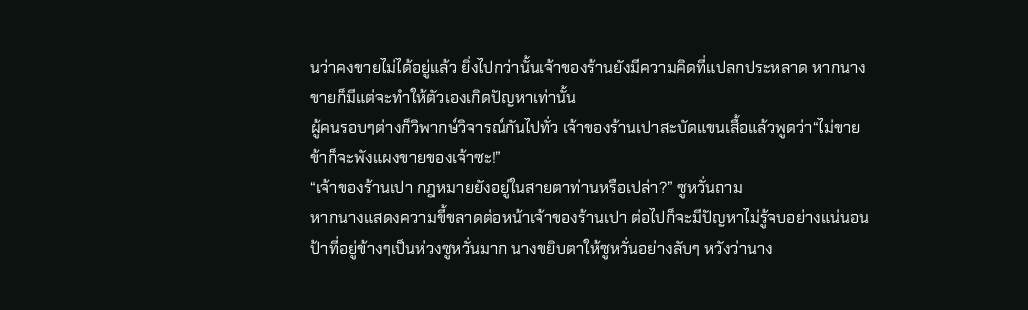นว่าคงขายไม่ได้อยู่แล้ว ยิ่งไปกว่านั้นเจ้าของร้านยังมีความคิดที่แปลกประหลาด หากนางขายก็มีแต่จะทำให้ตัวเองเกิดปัญหาเท่านั้น
ผู้คนรอบๆต่างก็วิพากษ์วิจารณ์กันไปทั่ว เจ้าของร้านเปาสะบัดแขนเสื้อแล้วพูดว่า“ไม่ขายข้าก็จะพังแผงขายของเจ้าซะ!”
“เจ้าของร้านเปา กฎหมายยังอยู่ในสายตาท่านหรือเปล่า?” ซูหวั่นถาม
หากนางแสดงความขี้ขลาดต่อหน้าเจ้าของร้านเปา ต่อไปก็จะมีปัญหาไม่รู้จบอย่างแน่นอน
ป้าที่อยู่ข้างๆเป็นห่วงซูหวั่นมาก นางขยิบตาให้ซูหวั่นอย่างลับๆ หวังว่านาง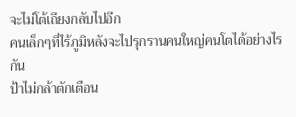จะไม่โต้เถียงกลับไปอีก
คนเล็กๆที่ไร้ภูมิหลังจะไปรุกรานคนใหญ่คนโตได้อย่างไรกัน
ป้าไม่กล้าตักเตือน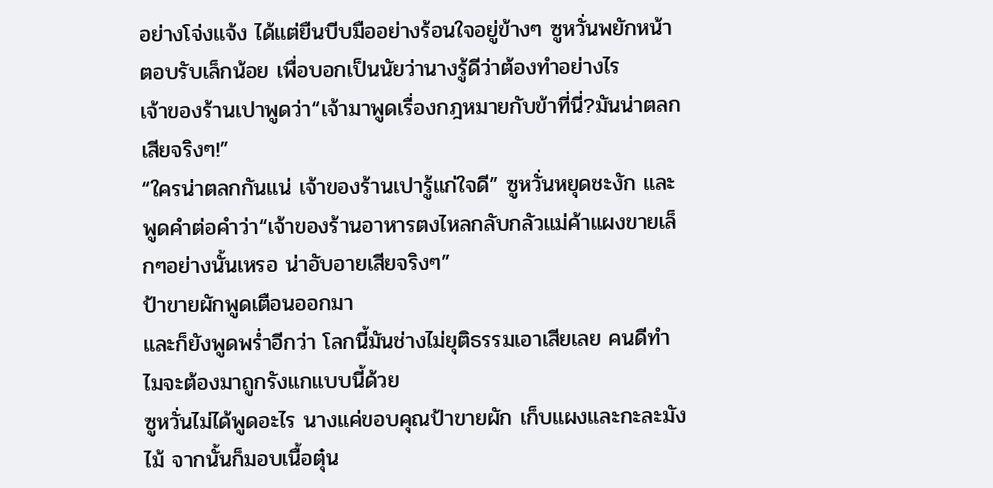อย่างโจ่งแจ้ง ได้แต่ยืนบีบมืออย่างร้อนใจอยู่ข้างๆ ซูหวั่นพยักหน้าตอบรับเล็กน้อย เพื่อบอกเป็นนัยว่านางรู้ดีว่าต้องทำอย่างไร
เจ้าของร้านเปาพูดว่า“เจ้ามาพูดเรื่องกฎหมายกับข้าที่นี่?มันน่าตลกเสียจริงๆ!”
“ใครน่าตลกกันแน่ เจ้าของร้านเปารู้แก่ใจดี” ซูหวั่นหยุดชะงัก และพูดคำต่อคำว่า“เจ้าของร้านอาหารตงไหลกลับกลัวแม่ค้าแผงขายเล็กๆอย่างนั้นเหรอ น่าอับอายเสียจริงๆ”
ป้าขายผักพูดเตือนออกมา
และก็ยังพูดพร่ำอีกว่า โลกนี้มันช่างไม่ยุติธรรมเอาเสียเลย คนดีทำไมจะต้องมาถูกรังแกแบบนี้ด้วย
ซูหวั่นไม่ได้พูดอะไร นางแค่ขอบคุณป้าขายผัก เก็บแผงและกะละมังไม้ จากนั้นก็มอบเนื้อตุ๋น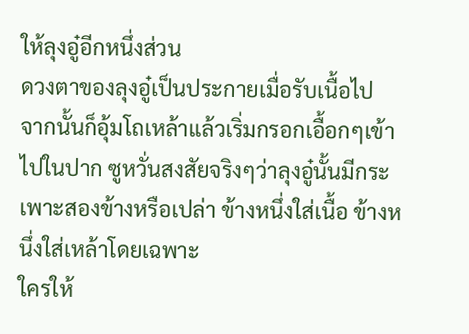ให้ลุงอู๋อีกหนึ่งส่วน
ดวงตาของลุงอู๋เป็นประกายเมื่อรับเนื้อไป
จากนั้นก็อุ้มโถเหล้าแล้วเริ่มกรอกเอื้อกๆเข้าไปในปาก ซูหวั่นสงสัยจริงๆว่าลุงอู๋นั้นมีกระเพาะสองข้างหรือเปล่า ข้างหนึ่งใส่เนื้อ ข้างหนึ่งใส่เหล้าโดยเฉพาะ
ใครให้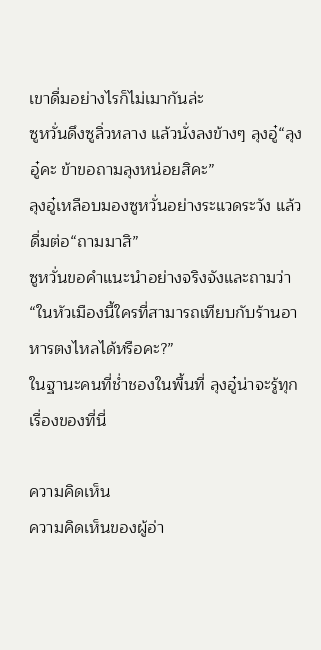เขาดื่มอย่างไรก็ไม่เมากันล่ะ
ซูหวั่นดึงซูลิ่วหลาง แล้วนั่งลงข้างๆ ลุงอู๋“ลุงอู๋คะ ข้าขอถามลุงหน่อยสิคะ”
ลุงอู๋เหลือบมองซูหวั่นอย่างระแวดระวัง แล้วดื่มต่อ“ถามมาสิ”
ซูหวั่นขอคำแนะนำอย่างจริงจังและถามว่า“ในหัวเมืองนี้ใครที่สามารถเทียบกับร้านอาหารตงไหลได้หรือคะ?”
ในฐานะคนที่ช่ำชองในพื้นที่ ลุงอู๋น่าจะรู้ทุกเรื่องของที่นี่

ความคิดเห็น
ความคิดเห็นของผู้อ่า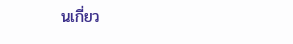นเกี่ยว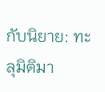กับนิยาย: ทะลุมิติมา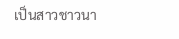เป็นสาวชาวนา